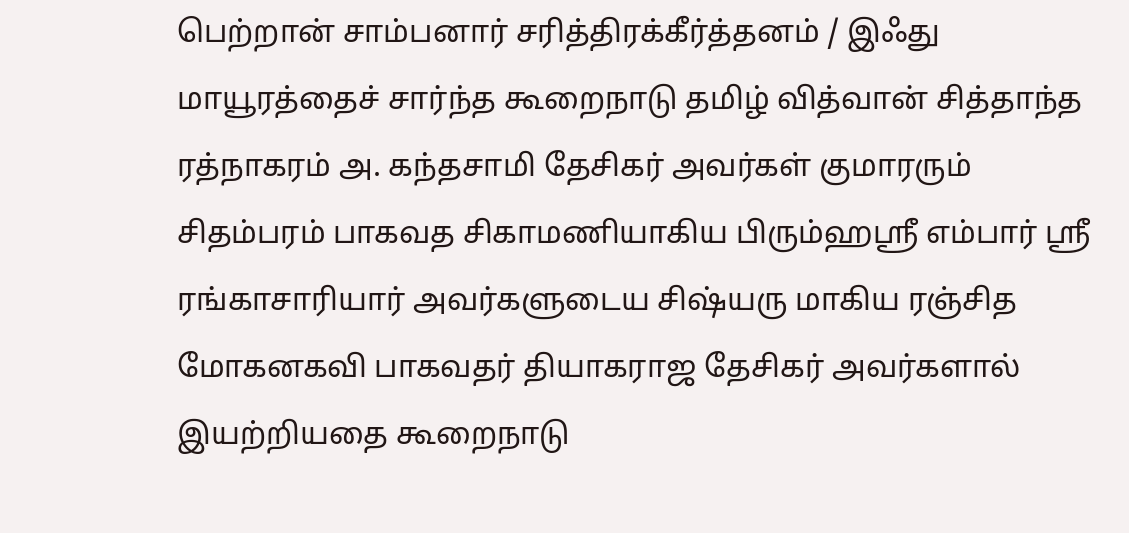பெற்றான் சாம்பனார் சரித்திரக்கீர்த்தனம் / இஃது மாயூரத்தைச் சார்ந்த கூறைநாடு தமிழ் வித்வான் சித்தாந்த ரத்நாகரம் அ. கந்தசாமி தேசிகர் அவர்கள் குமாரரும் சிதம்பரம் பாகவத சிகாமணியாகிய பிரும்ஹஸ்ரீ எம்பார் ஸ்ரீ ரங்காசாரியார் அவர்களுடைய சிஷ்யரு மாகிய ரஞ்சித மோகனகவி பாகவதர் தியாகராஜ தேசிகர் அவர்களால் இயற்றியதை கூறைநாடு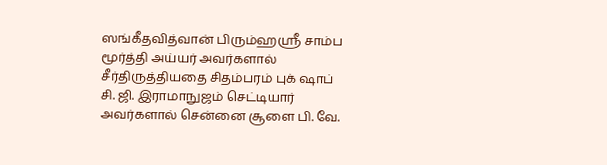ஸங்கீதவித்வான் பிரும்ஹஸ்ரீ சாம்ப மூர்த்தி அய்யர் அவர்களால் சீர்திருத்தியதை சிதம்பரம் புக் ஷாப் சி. ஜி. இராமாநுஜம் செட்டியார் அவர்களால் சென்னை சூளை பி. வே.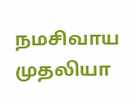நமசிவாய முதலியா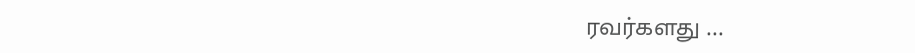ரவர்களது ...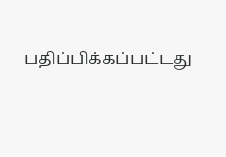பதிப்பிக்கப்பட்டது